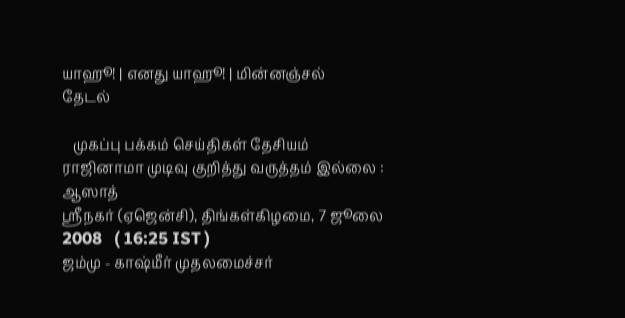யாஹூ! | எனது யாஹூ! | மின்னஞ்சல்
தேடல்

   முகப்பு பக்கம் செய்திகள் தேசியம்
ராஜினாமா முடிவு குறித்து வருத்தம் இல்லை : ஆஸாத்
ஸ்ரீநகர் (ஏஜென்சி), திங்கள்கிழமை, 7 ஜூலை 2008   ( 16:25 IST )
ஜம்மு - காஷ்மீர் முதலமைச்சர்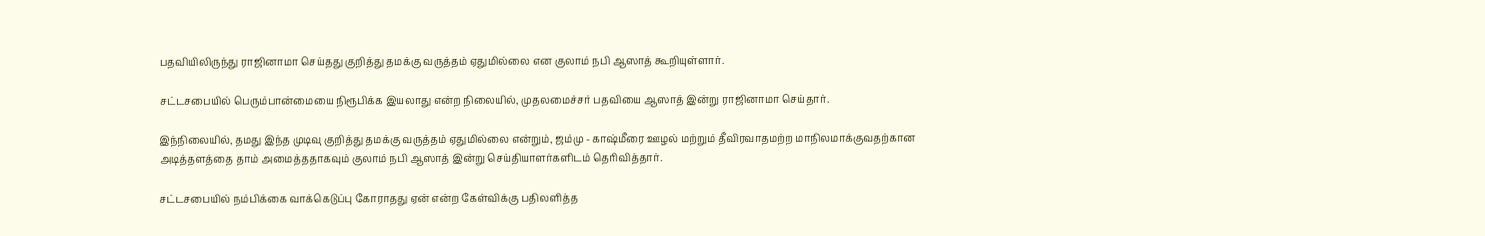பதவியிலிருந்து ராஜினாமா செய்தது குறித்து தமக்கு வருத்தம் ஏதுமில்லை என குலாம் நபி ஆஸாத் கூறியுள்ளார்.

சட்டசபையில் பெரும்பான்மையை நிரூபிக்க இயலாது என்ற நிலையில், முதலமைச்சர் பதவியை ஆஸாத் இன்று ராஜினாமா செய்தார்.

இந்நிலையில், தமது இந்த முடிவு குறித்து தமக்கு வருத்தம் ஏதுமில்லை என்றும், ஜம்மு - காஷ்மீரை ஊழல் மற்றும் தீவிரவாதமற்ற மாநிலமாக்குவதற்கான அடித்தளத்தை தாம் அமைத்ததாகவும் குலாம் நபி ஆஸாத் இன்று செய்தியாளர்களிடம் தெரிவித்தார்.

சட்டசபையில் நம்பிக்கை வாக்கெடுப்பு கோராதது ஏன் என்ற கேள்விக்கு பதிலளித்த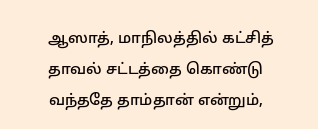ஆஸாத், மாநிலத்தில் கட்சித் தாவல் சட்டத்தை கொண்டு வந்ததே தாம்தான் என்றும்,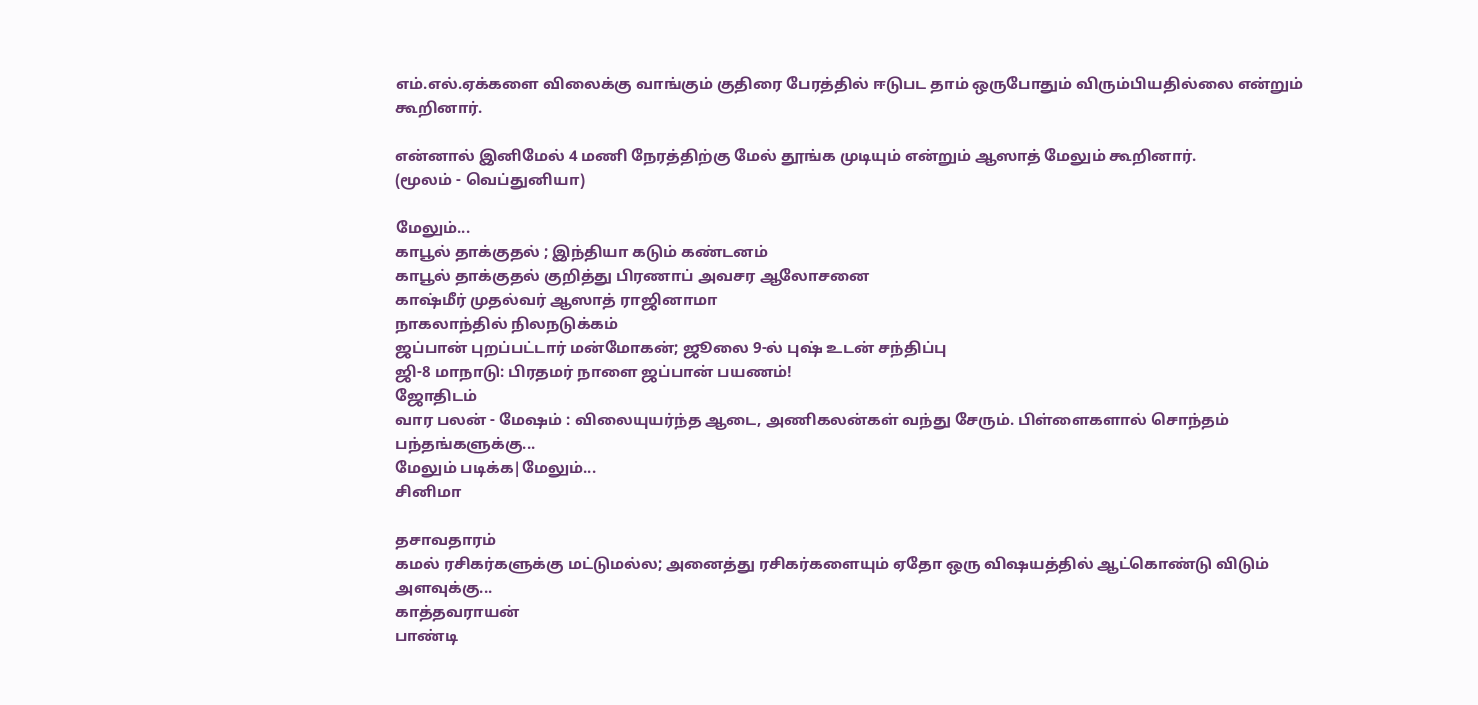எம்.எல்.ஏக்களை விலைக்கு வாங்கும் குதிரை பேரத்தில் ஈடுபட தாம் ஒருபோதும் விரும்பியதில்லை என்றும் கூறினார்.

என்னால் இனிமேல் 4 மணி நேரத்திற்கு மேல் தூங்க முடியும் என்றும் ஆஸாத் மேலும் கூறினார்.
(மூலம் - வெப்துனியா)

மேலும்...
காபூல் தாக்குதல் ; இந்தியா கடும் கண்டனம்
காபூல் தாக்குதல் குறித்து பிரணாப் அவசர ஆலோசனை
காஷ்மீர் முதல்வர் ஆஸாத் ராஜினாமா
நாகலாந்தில் நிலநடுக்கம்
ஜப்பான் புறப்பட்டார் மன்மோகன்; ஜூலை 9-ல் புஷ் உடன் சந்திப்பு
ஜி-8 மாநாடு: பிரதமர் நாளை ஜப்பான் பயணம்!
ஜோதிடம்
வார பலன் - மேஷம் : விலையுயர்ந்த ஆடை, அணிகலன்கள் வந்து சேரும். பிள்ளைகளால் சொந்தம் பந்தங்களுக்கு...
மேலும் படிக்க|மேலும்...
சினிமா

தசாவதாரம்
கமல் ரசிகர்களுக்கு மட்டுமல்ல; அனைத்து ரசிகர்களையும் ஏதோ ஒரு விஷயத்தில் ஆட்கொண்டு விடும் அளவுக்கு...
காத்தவராயன்
பாண்டி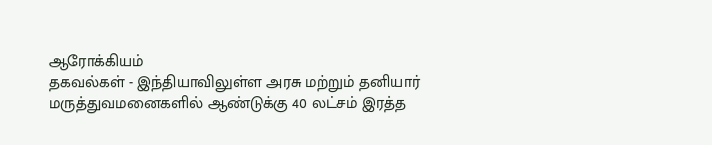ஆரோக்கியம்
தகவல்கள் - இந்தியாவிலுள்ள அரசு மற்றும் தனியார் மருத்துவமனைகளில் ஆண்டுக்கு 40 லட்சம் இரத்த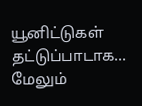யூனிட்டுகள் தட்டுப்பாடாக...
மேலும்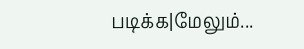படிக்க|மேலும்...